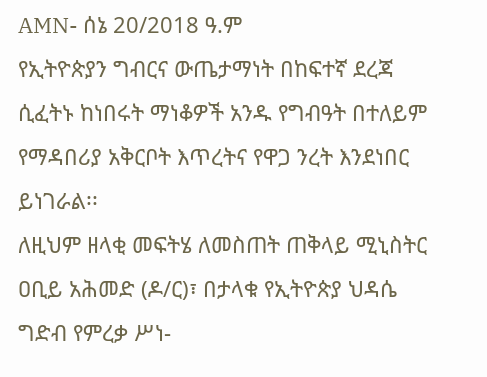AMN- ሰኔ 20/2018 ዓ.ም
የኢትዮጵያን ግብርና ውጤታማነት በከፍተኛ ደረጃ ሲፈትኑ ከነበሩት ማነቆዎች አንዱ የግብዓት በተለይም የማዳበሪያ አቅርቦት እጥረትና የዋጋ ንረት እንደነበር ይነገራል፡፡
ለዚህም ዘላቂ መፍትሄ ለመስጠት ጠቅላይ ሚኒስትር ዐቢይ አሕመድ (ዶ/ር)፣ በታላቁ የኢትዮጵያ ህዳሴ ግድብ የምረቃ ሥነ-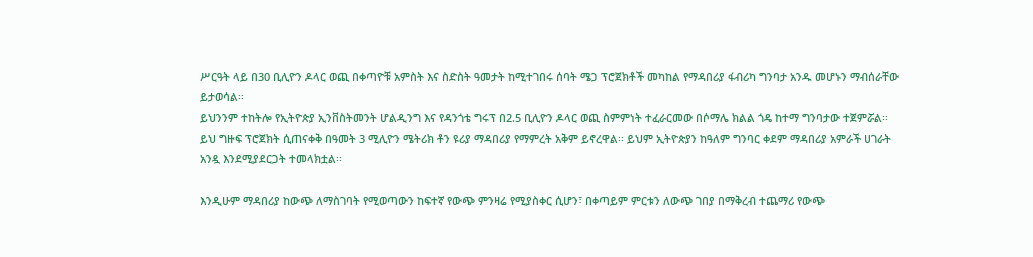ሥርዓት ላይ በ30 ቢሊዮን ዶላር ወጪ በቀጣዮቹ አምስት እና ስድስት ዓመታት ከሚተገበሩ ሰባት ሜጋ ፕሮጀክቶች መካከል የማዳበሪያ ፋብሪካ ግንባታ አንዱ መሆኑን ማብሰራቸው ይታወሳል፡፡
ይህንንም ተከትሎ የኢትዮጵያ ኢንቨስትመንት ሆልዲንግ እና የዳንጎቴ ግሩፕ በ2.5 ቢሊዮን ዶላር ወጪ ስምምነት ተፈራርመው በሶማሌ ክልል ጎዴ ከተማ ግንባታው ተጀምሯል፡፡
ይህ ግዙፍ ፕሮጀክት ሲጠናቀቅ በዓመት 3 ሚሊዮን ሜትሪክ ቶን ዩሪያ ማዳበሪያ የማምረት አቅም ይኖረዋል፡፡ ይህም ኢትዮጵያን ከዓለም ግንባር ቀደም ማዳበሪያ አምራች ሀገራት አንዷ እንደሚያደርጋት ተመላክቷል፡፡

እንዲሁም ማዳበሪያ ከውጭ ለማስገባት የሚወጣውን ከፍተኛ የውጭ ምንዛሬ የሚያስቀር ሲሆን፣ በቀጣይም ምርቱን ለውጭ ገበያ በማቅረብ ተጨማሪ የውጭ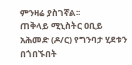ምንዛሬ ያስገኛል፡፡
ጠቅላይ ሚኒስትር ዐቢይ አሕመድ (ዶ/ር) የግንባታ ሂደቱን በጎበኙበት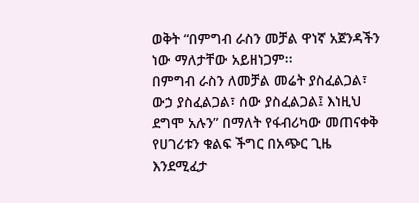ወቅት “በምግብ ራስን መቻል ዋነኛ አጀንዳችን ነው ማለታቸው አይዘነጋም፡፡
በምግብ ራስን ለመቻል መሬት ያስፈልጋል፣ ውኃ ያስፈልጋል፣ ሰው ያስፈልጋል፤ እነዚህ ደግሞ አሉን” በማለት የፋብሪካው መጠናቀቅ የሀገሪቱን ቁልፍ ችግር በአጭር ጊዜ እንደሚፈታ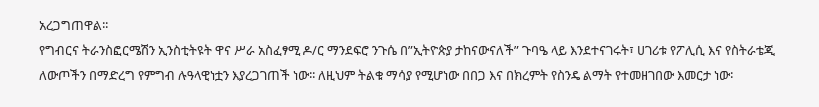አረጋግጠዋል፡፡
የግብርና ትራንስፎርሜሽን ኢንስቲትዩት ዋና ሥራ አስፈፃሚ ዶ/ር ማንደፍሮ ንጉሴ በ”ኢትዮጵያ ታከናውናለች” ጉባዔ ላይ እንደተናገሩት፣ ሀገሪቱ የፖሊሲ እና የስትራቴጂ ለውጦችን በማድረግ የምግብ ሉዓላዊነቷን እያረጋገጠች ነው፡፡ ለዚህም ትልቁ ማሳያ የሚሆነው በበጋ እና በክረምት የስንዴ ልማት የተመዘገበው እመርታ ነው፡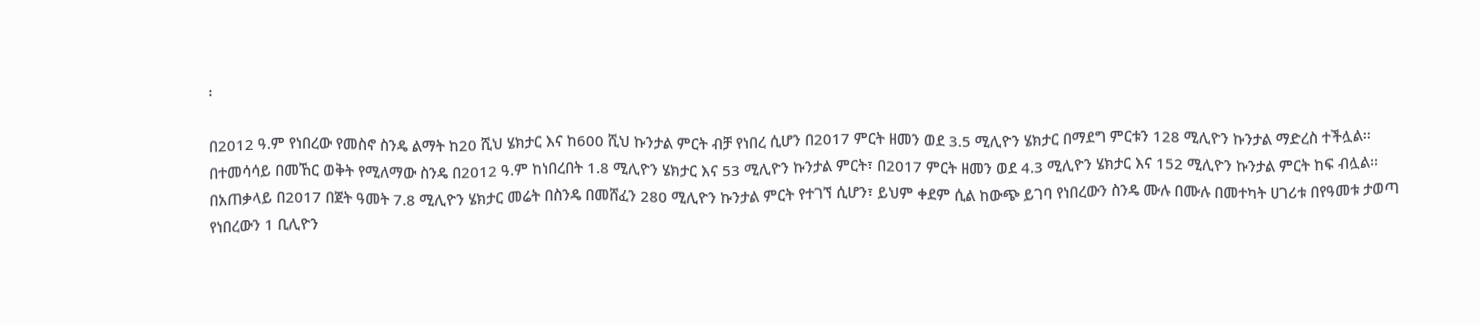፡

በ2012 ዓ.ም የነበረው የመስኖ ስንዴ ልማት ከ20 ሺህ ሄክታር እና ከ600 ሺህ ኩንታል ምርት ብቻ የነበረ ሲሆን በ2017 ምርት ዘመን ወደ 3.5 ሚሊዮን ሄክታር በማደግ ምርቱን 128 ሚሊዮን ኩንታል ማድረስ ተችሏል፡፡
በተመሳሳይ በመኸር ወቅት የሚለማው ስንዴ በ2012 ዓ.ም ከነበረበት 1.8 ሚሊዮን ሄክታር እና 53 ሚሊዮን ኩንታል ምርት፣ በ2017 ምርት ዘመን ወደ 4.3 ሚሊዮን ሄክታር እና 152 ሚሊዮን ኩንታል ምርት ከፍ ብሏል፡፡
በአጠቃላይ በ2017 በጀት ዓመት 7.8 ሚሊዮን ሄክታር መሬት በስንዴ በመሸፈን 280 ሚሊዮን ኩንታል ምርት የተገኘ ሲሆን፣ ይህም ቀደም ሲል ከውጭ ይገባ የነበረውን ስንዴ ሙሉ በሙሉ በመተካት ሀገሪቱ በየዓመቱ ታወጣ የነበረውን 1 ቢሊዮን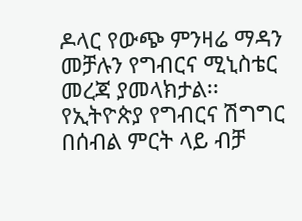ዶላር የውጭ ምንዛሬ ማዳን መቻሉን የግብርና ሚኒስቴር መረጃ ያመላክታል፡፡
የኢትዮጵያ የግብርና ሽግግር በሰብል ምርት ላይ ብቻ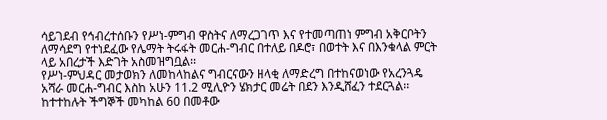ሳይገደብ የኅብረተሰቡን የሥነ-ምግብ ዋስትና ለማረጋገጥ እና የተመጣጠነ ምግብ አቅርቦትን ለማሳደግ የተነደፈው የሌማት ትሩፋት መርሐ-ግብር በተለይ በዶሮ፣ በወተት እና በእንቁላል ምርት ላይ አበረታች እድገት አስመዝግቧል፡፡
የሥነ-ምህዳር መታወክን ለመከላከልና ግብርናውን ዘላቂ ለማድረግ በተከናወነው የአረንጓዴ አሻራ መርሐ-ግብር እስከ አሁን 11.2 ሚሊዮን ሄክታር መሬት በደን እንዲሸፈን ተደርጓል፡፡
ከተተከሉት ችግኞች መካከል 60 በመቶው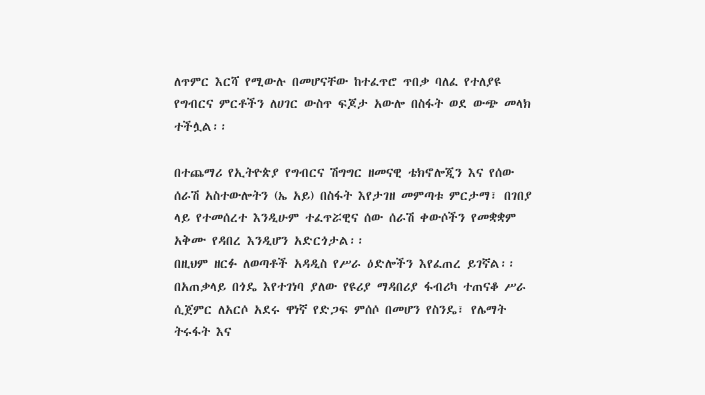ለጥምር እርሻ የሚውሉ በመሆናቸው ከተፈጥሮ ጥበቃ ባለፈ የተለያዩ የግብርና ምርቶችን ለሀገር ውስጥ ፍጆታ አውሎ በስፋት ወደ ውጭ መላክ ተችሏል፡፡

በተጨማሪ የኢትዮጵያ የግብርና ሽግግር ዘመናዊ ቴክኖሎጂን እና የሰው ሰራሽ አስተውሎትን (ኤ አይ) በስፋት እየታገዘ መምጣቱ ምርታማ፣ በገበያ ላይ የተመሰረተ እንዲሁም ተፈጥሯዊና ሰው ሰራሽ ቀውሶችን የመቋቋም አቅሙ የዳበረ እንዲሆን አድርጎታል፡፡
በዚህም ዘርፉ ለወጣቶች አዳዲስ የሥራ ዕድሎችን እየፈጠረ ይገኛል፡፡
በአጠቃላይ በጎዴ እየተገነባ ያለው የዩሪያ ማዳበሪያ ፋብሪካ ተጠናቆ ሥራ ሲጀምር ለአርሶ አደሩ ዋነኛ የድጋፍ ምሰሶ በመሆን የስንዴ፣ የሌማት ትሩፋት እና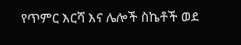የጥምር እርሻ እና ሌሎች ስኬቶች ወደ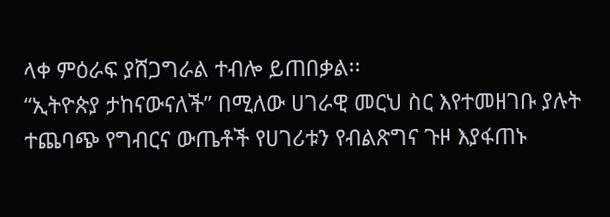ላቀ ምዕራፍ ያሸጋግራል ተብሎ ይጠበቃል፡፡
“ኢትዮጵያ ታከናውናለች” በሚለው ሀገራዊ መርህ ስር እየተመዘገቡ ያሉት ተጨባጭ የግብርና ውጤቶች የሀገሪቱን የብልጽግና ጉዞ እያፋጠኑ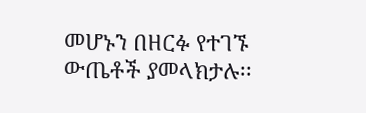መሆኑን በዘርፉ የተገኙ ውጤቶች ያመላክታሉ፡፡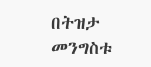በትዝታ መንግስቱ